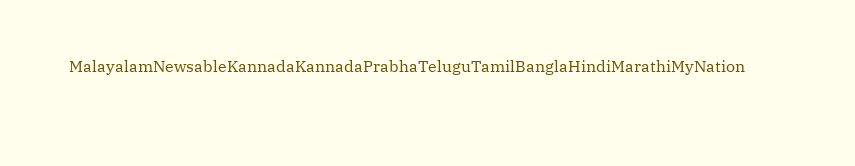MalayalamNewsableKannadaKannadaPrabhaTeluguTamilBanglaHindiMarathiMyNation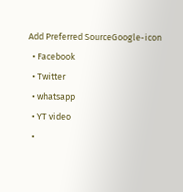Add Preferred SourceGoogle-icon
  • Facebook
  • Twitter
  • whatsapp
  • YT video
  •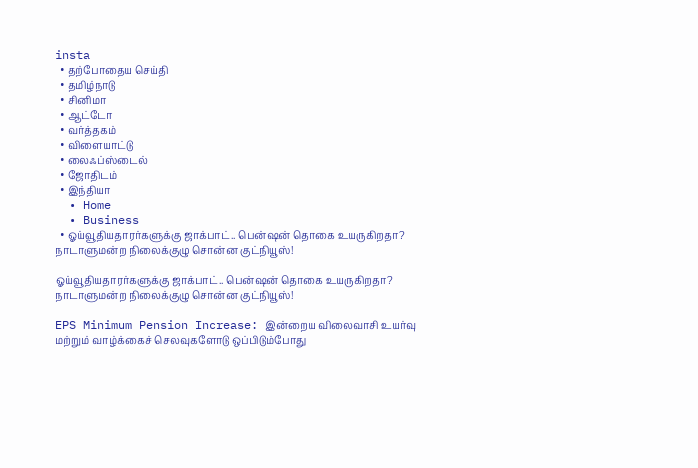insta
  • தற்போதைய செய்தி
  • தமிழ்நாடு
  • சினிமா
  • ஆட்டோ
  • வர்த்தகம்
  • விளையாட்டு
  • லைஃப்ஸ்டைல்
  • ஜோதிடம்
  • இந்தியா
  • Home
  • Business
  • ஓய்வூதியதாரர்களுக்கு ஜாக்பாட்.. பென்ஷன் தொகை உயருகிறதா? நாடாளுமன்ற நிலைக்குழு சொன்ன குட்நியூஸ்!

ஓய்வூதியதாரர்களுக்கு ஜாக்பாட்.. பென்ஷன் தொகை உயருகிறதா? நாடாளுமன்ற நிலைக்குழு சொன்ன குட்நியூஸ்!

EPS Minimum Pension Increase: இன்றைய விலைவாசி உயர்வு மற்றும் வாழ்க்கைச் செலவுகளோடு ஒப்பிடும்போது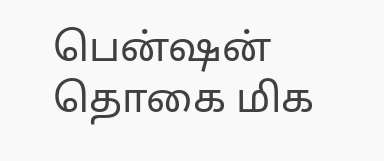பென்ஷன் தொகை மிக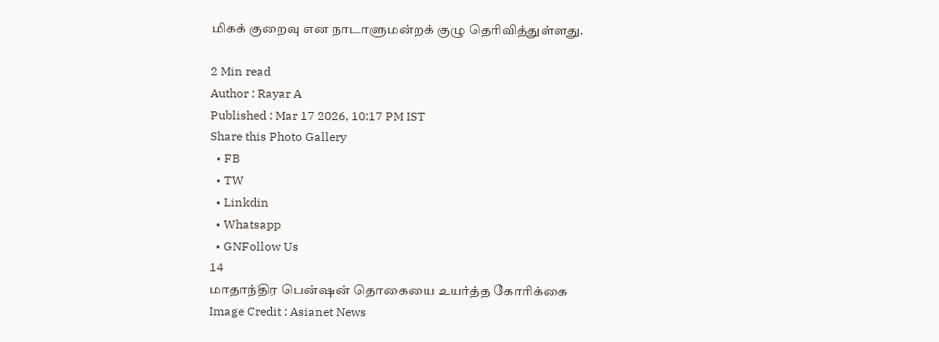மிகக் குறைவு என நாடாளுமன்றக் குழு தெரிவித்துள்ளது.

2 Min read
Author : Rayar A
Published : Mar 17 2026, 10:17 PM IST
Share this Photo Gallery
  • FB
  • TW
  • Linkdin
  • Whatsapp
  • GNFollow Us
14
மாதாந்திர பென்ஷன் தொகையை உயர்த்த கோரிக்கை
Image Credit : Asianet News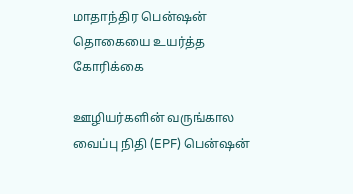மாதாந்திர பென்ஷன் தொகையை உயர்த்த கோரிக்கை

ஊழியர்களின் வருங்கால வைப்பு நிதி (EPF) பென்ஷன்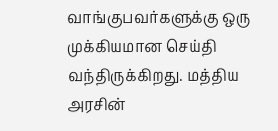வாங்குபவர்களுக்கு ஒரு முக்கியமான செய்தி வந்திருக்கிறது. மத்திய அரசின்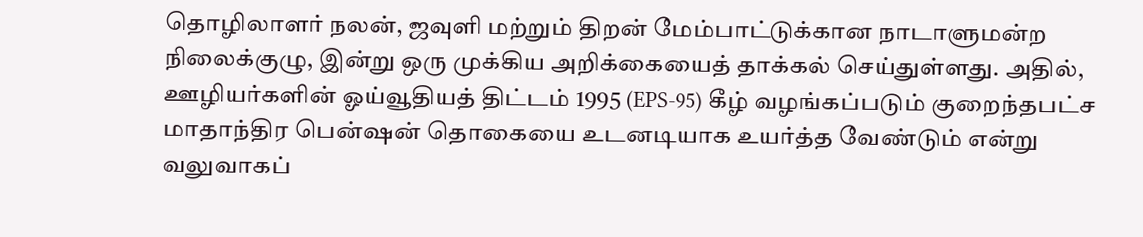தொழிலாளர் நலன், ஜவுளி மற்றும் திறன் மேம்பாட்டுக்கான நாடாளுமன்ற நிலைக்குழு, இன்று ஒரு முக்கிய அறிக்கையைத் தாக்கல் செய்துள்ளது. அதில், ஊழியர்களின் ஓய்வூதியத் திட்டம் 1995 (EPS-95) கீழ் வழங்கப்படும் குறைந்தபட்ச மாதாந்திர பென்ஷன் தொகையை உடனடியாக உயர்த்த வேண்டும் என்று வலுவாகப்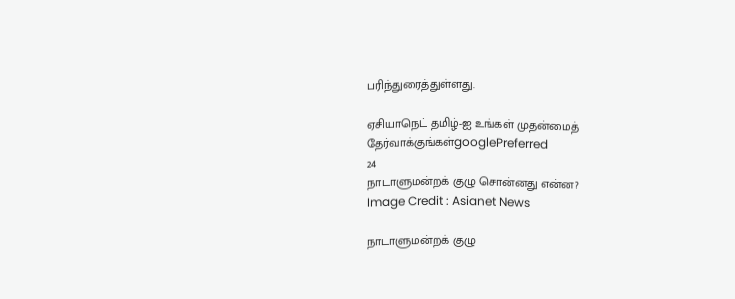பரிந்துரைத்துள்ளது.

ஏசியாநெட் தமிழ்-ஐ உங்கள் முதன்மைத் தேர்வாக்குங்கள்googlePreferred
24
நாடாளுமன்றக் குழு சொன்னது என்ன?
Image Credit : Asianet News

நாடாளுமன்றக் குழு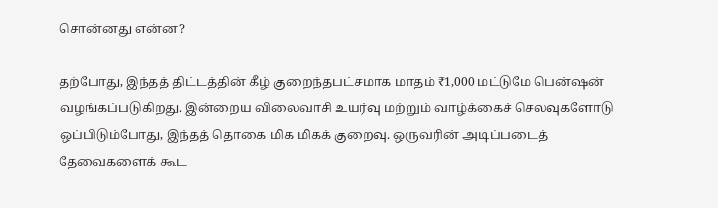சொன்னது என்ன?

தற்போது, இந்தத் திட்டத்தின் கீழ் குறைந்தபட்சமாக மாதம் ₹1,000 மட்டுமே பென்ஷன் வழங்கப்படுகிறது. இன்றைய விலைவாசி உயர்வு மற்றும் வாழ்க்கைச் செலவுகளோடு ஒப்பிடும்போது, இந்தத் தொகை மிக மிகக் குறைவு. ஒருவரின் அடிப்படைத் தேவைகளைக் கூட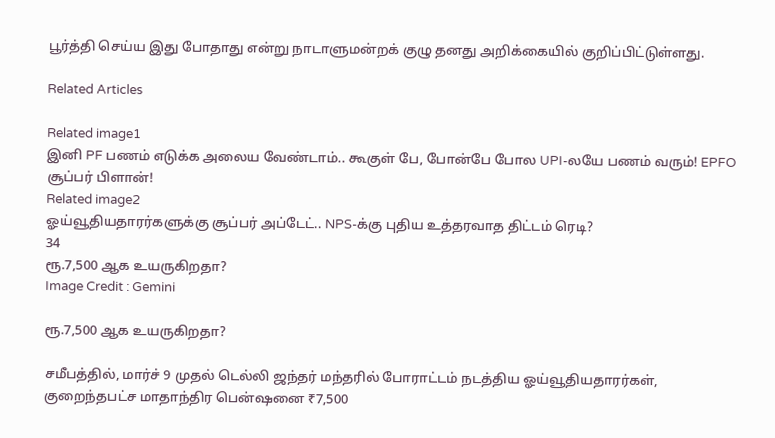பூர்த்தி செய்ய இது போதாது என்று நாடாளுமன்றக் குழு தனது அறிக்கையில் குறிப்பிட்டுள்ளது.

Related Articles

Related image1
இனி PF பணம் எடுக்க அலைய வேண்டாம்.. கூகுள் பே, போன்பே போல UPI-லயே பணம் வரும்! EPFO சூப்பர் பிளான்!
Related image2
ஓய்வூதியதாரர்களுக்கு சூப்பர் அப்டேட்.. NPS-க்கு புதிய உத்தரவாத திட்டம் ரெடி?
34
ரூ.7,500 ஆக உயருகிறதா?
Image Credit : Gemini

ரூ.7,500 ஆக உயருகிறதா?

சமீபத்தில், மார்ச் 9 முதல் டெல்லி ஜந்தர் மந்தரில் போராட்டம் நடத்திய ஓய்வூதியதாரர்கள், குறைந்தபட்ச மாதாந்திர பென்ஷனை ₹7,500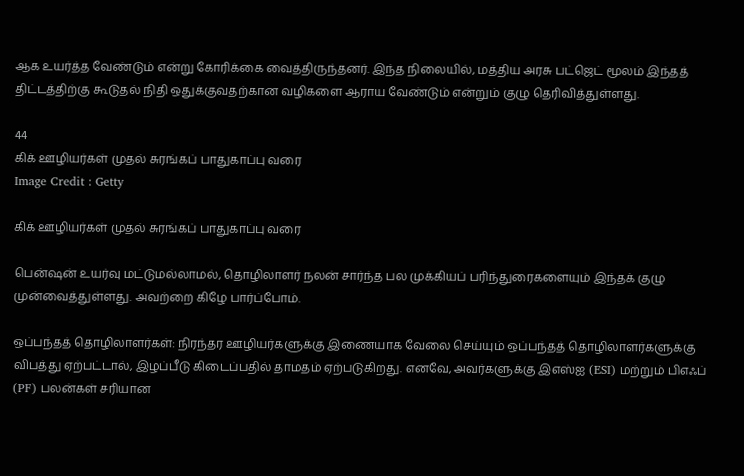ஆக உயர்த்த வேண்டும் என்று கோரிக்கை வைத்திருந்தனர். இந்த நிலையில், மத்திய அரசு பட்ஜெட் மூலம் இந்தத் திட்டத்திற்கு கூடுதல் நிதி ஒதுக்குவதற்கான வழிகளை ஆராய வேண்டும் என்றும் குழு தெரிவித்துள்ளது.

44
கிக் ஊழியர்கள் முதல் சுரங்கப் பாதுகாப்பு வரை
Image Credit : Getty

கிக் ஊழியர்கள் முதல் சுரங்கப் பாதுகாப்பு வரை

பென்ஷன் உயர்வு மட்டுமல்லாமல், தொழிலாளர் நலன் சார்ந்த பல முக்கியப் பரிந்துரைகளையும் இந்தக் குழு முன்வைத்துள்ளது. அவற்றை கிழே பார்ப்போம்.

ஒப்பந்தத் தொழிலாளர்கள்: நிரந்தர ஊழியர்களுக்கு இணையாக வேலை செய்யும் ஒப்பந்தத் தொழிலாளர்களுக்கு விபத்து ஏற்பட்டால், இழப்பீடு கிடைப்பதில் தாமதம் ஏற்படுகிறது. எனவே, அவர்களுக்கு இஎஸ்ஐ (ESI) மற்றும் பிஎஃப் (PF) பலன்கள் சரியான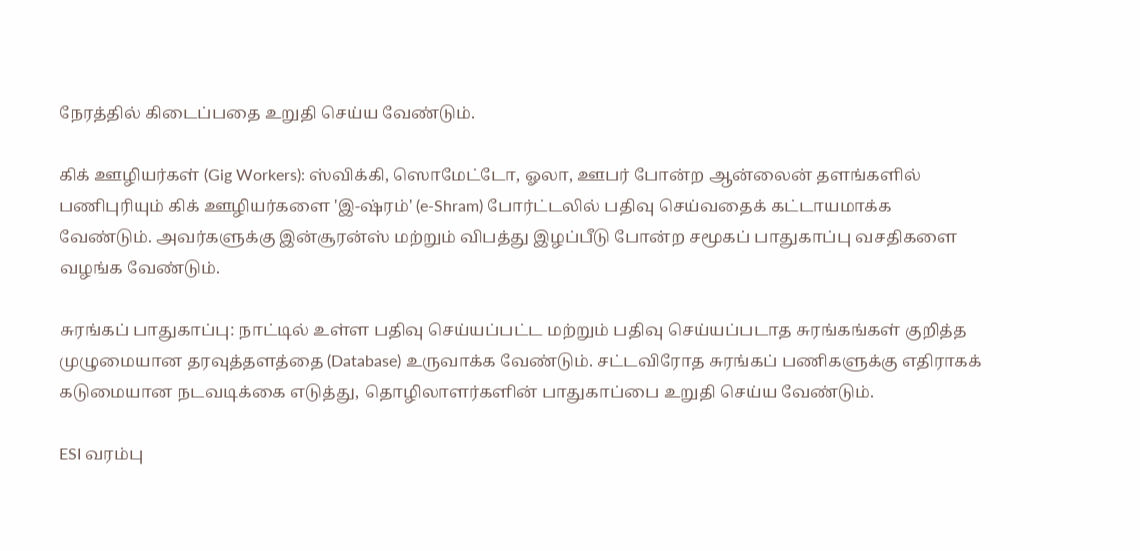நேரத்தில் கிடைப்பதை உறுதி செய்ய வேண்டும்.

கிக் ஊழியர்கள் (Gig Workers): ஸ்விக்கி, ஸொமேட்டோ, ஓலா, ஊபர் போன்ற ஆன்லைன் தளங்களில் பணிபுரியும் கிக் ஊழியர்களை 'இ-ஷ்ரம்' (e-Shram) போர்ட்டலில் பதிவு செய்வதைக் கட்டாயமாக்க வேண்டும். அவர்களுக்கு இன்சூரன்ஸ் மற்றும் விபத்து இழப்பீடு போன்ற சமூகப் பாதுகாப்பு வசதிகளை வழங்க வேண்டும்.

சுரங்கப் பாதுகாப்பு: நாட்டில் உள்ள பதிவு செய்யப்பட்ட மற்றும் பதிவு செய்யப்படாத சுரங்கங்கள் குறித்த முழுமையான தரவுத்தளத்தை (Database) உருவாக்க வேண்டும். சட்டவிரோத சுரங்கப் பணிகளுக்கு எதிராகக் கடுமையான நடவடிக்கை எடுத்து, தொழிலாளர்களின் பாதுகாப்பை உறுதி செய்ய வேண்டும்.

ESI வரம்பு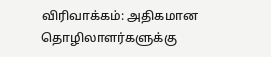விரிவாக்கம்: அதிகமான தொழிலாளர்களுக்கு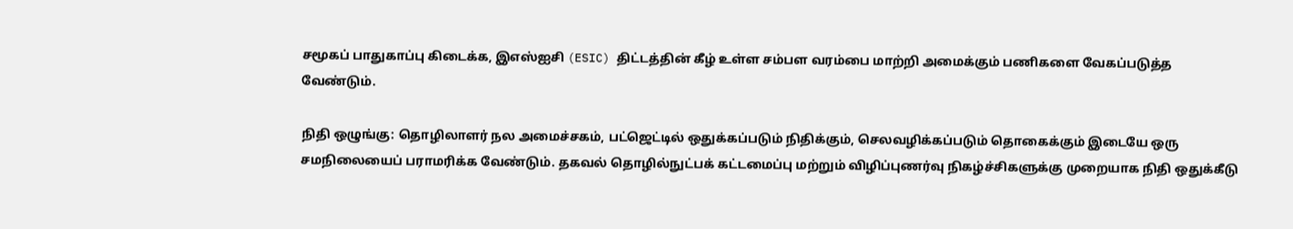சமூகப் பாதுகாப்பு கிடைக்க, இஎஸ்ஐசி (ESIC) திட்டத்தின் கீழ் உள்ள சம்பள வரம்பை மாற்றி அமைக்கும் பணிகளை வேகப்படுத்த வேண்டும்.

நிதி ஒழுங்கு: தொழிலாளர் நல அமைச்சகம், பட்ஜெட்டில் ஒதுக்கப்படும் நிதிக்கும், செலவழிக்கப்படும் தொகைக்கும் இடையே ஒரு சமநிலையைப் பராமரிக்க வேண்டும். தகவல் தொழில்நுட்பக் கட்டமைப்பு மற்றும் விழிப்புணர்வு நிகழ்ச்சிகளுக்கு முறையாக நிதி ஒதுக்கீடு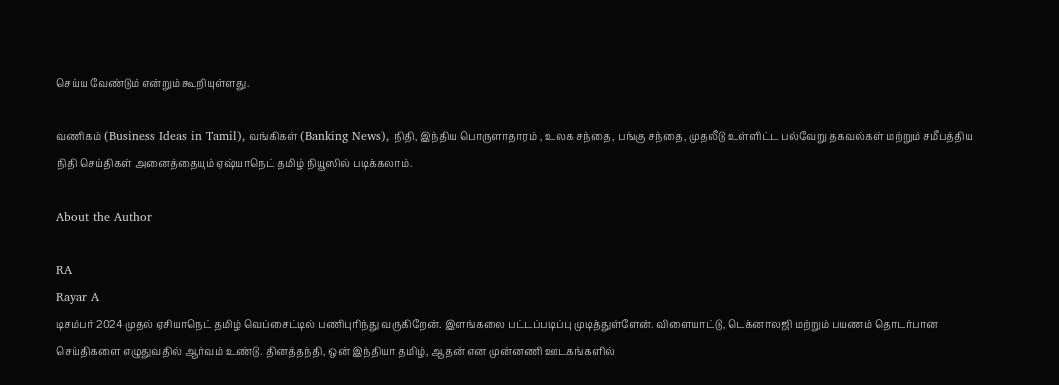செய்ய வேண்டும் என்றும் கூறியுள்ளது.

வணிகம் (Business Ideas in Tamil), வங்கிகள் (Banking News), நிதி, இந்திய பொருளாதாரம் , உலக சந்தை, பங்கு சந்தை, முதலீடு உள்ளிட்ட பல்வேறு தகவல்கள் மற்றும் சமீபத்திய நிதி செய்திகள் அனைத்தையும் ஏஷ்யாநெட் தமிழ் நியூஸில் படிக்கலாம்.

About the Author

RA
Rayar A
டிசம்பர் 2024 முதல் ஏசியாநெட் தமிழ் வெப்சைட்டில் பணிபுரிந்து வருகிறேன். இளங்கலை பட்டப்படிப்பு முடித்துள்ளேன். விளையாட்டு, டெக்னாலஜி மற்றும் பயணம் தொடர்பான செய்திகளை எழுதுவதில் ஆர்வம் உண்டு. தினத்தந்தி, ஒன் இந்தியா தமிழ், ஆதன் என முன்னணி ஊடகங்களில்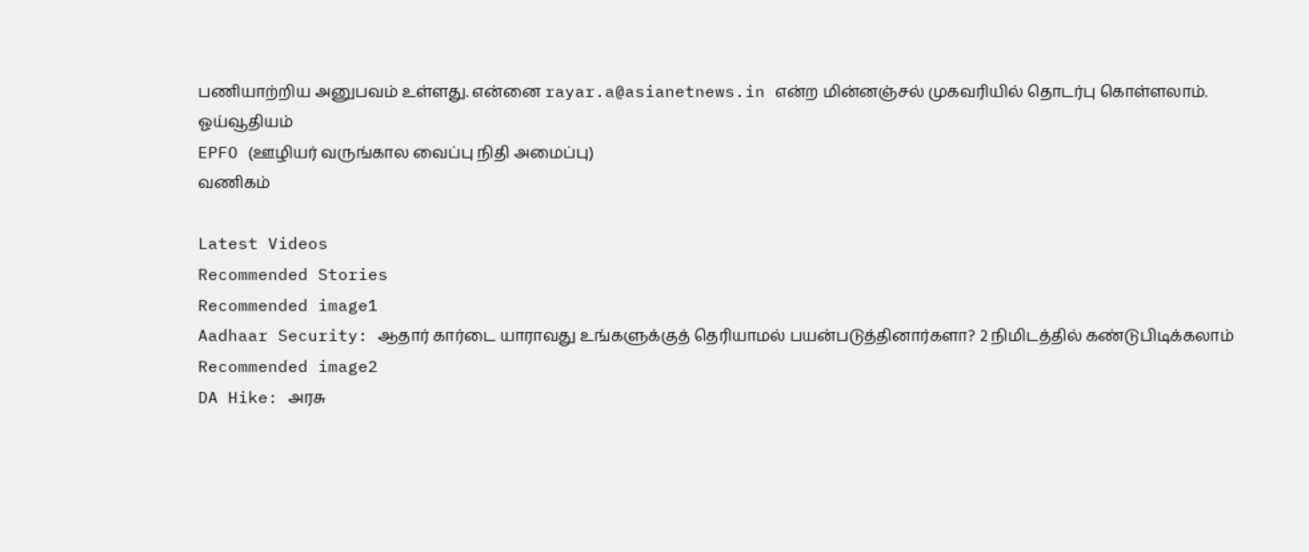பணியாற்றிய அனுபவம் உள்ளது. என்னை rayar.a@asianetnews.in என்ற மின்னஞ்சல் முகவரியில் தொடர்பு கொள்ளலாம்.
ஓய்வூதியம்
EPFO (ஊழியர் வருங்கால வைப்பு நிதி அமைப்பு)
வணிகம்

Latest Videos
Recommended Stories
Recommended image1
Aadhaar Security: ஆதார் கார்டை யாராவது உங்களுக்குத் தெரியாமல் பயன்படுத்தினார்களா? 2 நிமிடத்தில் கண்டுபிடிக்கலாம்
Recommended image2
DA Hike: அரசு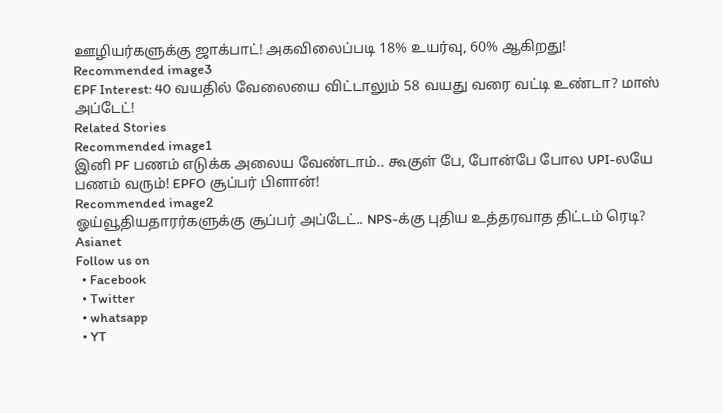ஊழியர்களுக்கு ஜாக்பாட்! அகவிலைப்படி 18% உயர்வு, 60% ஆகிறது!
Recommended image3
EPF Interest: 40 வயதில் வேலையை விட்டாலும் 58 வயது வரை வட்டி உண்டா? மாஸ் அப்டேட்!
Related Stories
Recommended image1
இனி PF பணம் எடுக்க அலைய வேண்டாம்.. கூகுள் பே, போன்பே போல UPI-லயே பணம் வரும்! EPFO சூப்பர் பிளான்!
Recommended image2
ஓய்வூதியதாரர்களுக்கு சூப்பர் அப்டேட்.. NPS-க்கு புதிய உத்தரவாத திட்டம் ரெடி?
Asianet
Follow us on
  • Facebook
  • Twitter
  • whatsapp
  • YT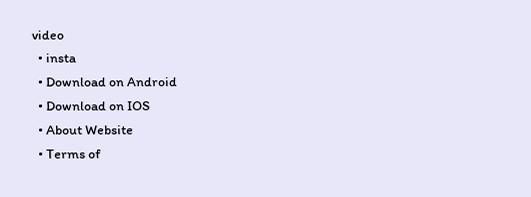video
  • insta
  • Download on Android
  • Download on IOS
  • About Website
  • Terms of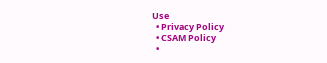Use
  • Privacy Policy
  • CSAM Policy
  •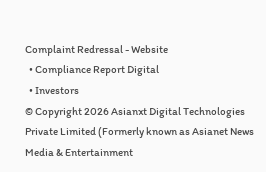Complaint Redressal - Website
  • Compliance Report Digital
  • Investors
© Copyright 2026 Asianxt Digital Technologies Private Limited (Formerly known as Asianet News Media & Entertainment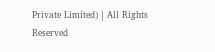Private Limited) | All Rights Reserved